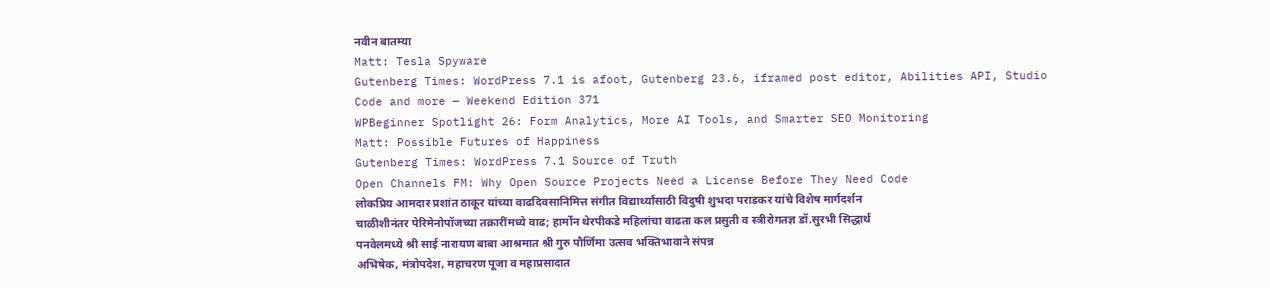नवीन बातम्या
Matt: Tesla Spyware
Gutenberg Times: WordPress 7.1 is afoot, Gutenberg 23.6, iframed post editor, Abilities API, Studio Code and more — Weekend Edition 371
WPBeginner Spotlight 26: Form Analytics, More AI Tools, and Smarter SEO Monitoring
Matt: Possible Futures of Happiness
Gutenberg Times: WordPress 7.1 Source of Truth
Open Channels FM: Why Open Source Projects Need a License Before They Need Code
लोकप्रिय आमदार प्रशांत ठाकूर यांच्या वाढदिवसानिमित्त संगीत विद्यार्थ्यांसाठी विदुषी शुभदा पराडकर यांचे विशेष मार्गदर्शन
चाळीशीनंतर पेरिमेनोपॉजच्या तक्रारींमध्ये वाढ; हार्मोन थेरपीकडे महिलांचा वाढता कल प्रसुती व स्त्रीरोगतज्ञ डॉ.सुरभी सिद्धार्थ
पनवेलमध्ये श्री साई नारायण बाबा आश्रमात श्री गुरु पौर्णिमा उत्सव भक्तिभावाने संपन्न
अभिषेक, मंत्रोपदेश, महाचरण पूजा व महाप्रसादात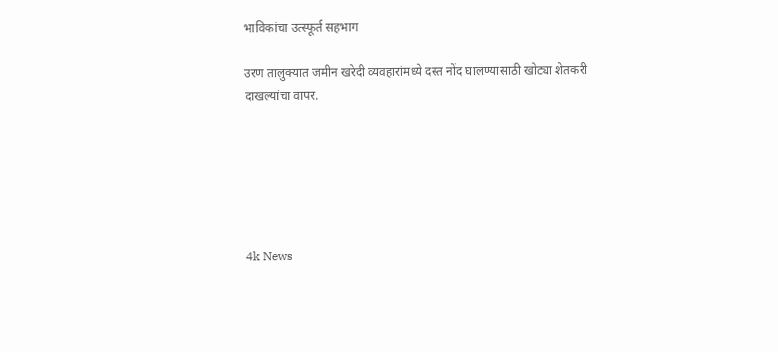भाविकांचा उत्स्फूर्त सहभाग

उरण तालुक्यात जमीन खरेदी व्यवहारांमध्ये दस्त नोंद घालण्यासाठी खोट्या शेतकरी दाखल्यांचा वापर.






4k News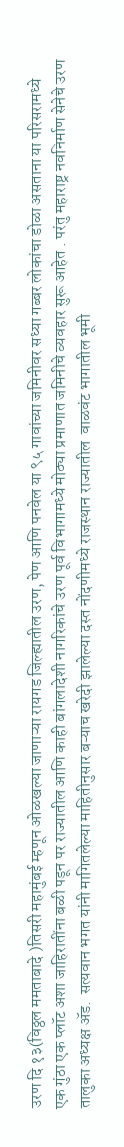उरण दि १३(विठ्ठल ममताबादे )तिसरी महामुंबई म्हणून ओळखल्या जाणाऱ्या रायगड जिल्ह्यातील उरण, पेण आणि पनवेल या ९५ गावांच्या जमिनीवर सध्या गब्बर लोकांचा डोळा असताना या परिसरामध्ये  एक गुंठा एक प्लॉट अशा जाहिरातींना बळी पडून पर राज्यातील आणि काही बांगलादेशी नागरिकांचे उरण पूर्व विभागामध्ये मोठ्या प्रमाणात जमिनीचे व्यवहार सुरू आहेत . परंतु महाराष्ट्र नवनिर्माण सेनेचे उरण तालुका अध्यक्ष ॲड.  सत्यवान भगत यांनी मागितलेल्या माहितीनुसार बऱ्याच खरेदी झालेल्या दस्त नोंदणीमध्ये राजस्थान राज्यातील  वाळवंट भागातील भूमी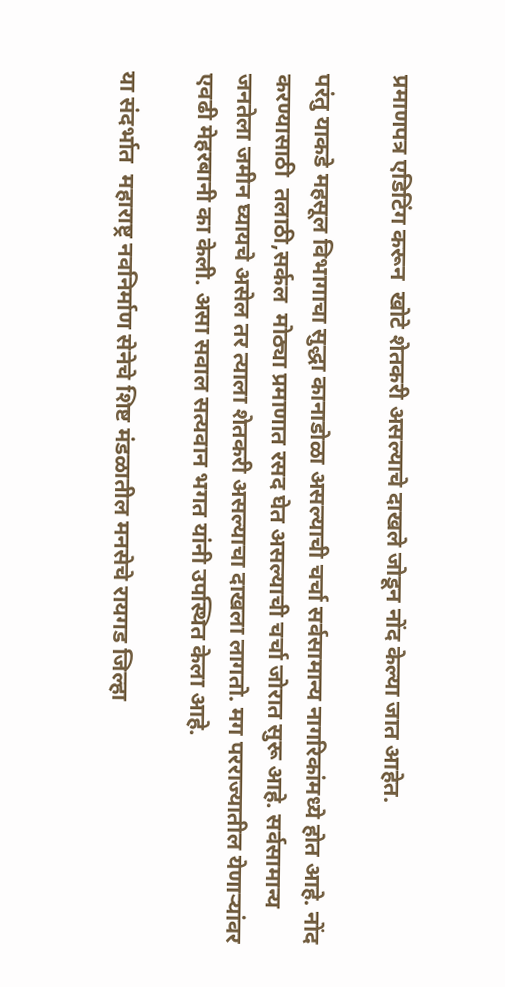प्रमाणपत्र एडिटिंग करून  खोटे शेतकरी असल्याचे दाखले जोडून नोंद केल्या जात आहेत.

परंतु याकडे महसूल विभागाचा सुद्धा कानाडोळा असल्याची चर्चा सर्वसामान्य नागरिकांमध्ये होत आहे. नोंद करण्यासाठी  तलाठी,सर्कल  मोठ्या प्रमाणात रसद घेत असल्याची चर्चा जोरात सुरू आहे. सर्वसामान्य जनतेला जमीन घ्यायचे असेल तर त्याला शेतकरी असल्याचा दाखला लागतो. मग परराज्यातील येणाऱ्यांवर   एवढी मेहरबानी का केली. असा सवाल सत्यवान भगत यांनी उपस्थित केला आहे.

या संदर्भात  महाराष्ट्र नवनिर्माण सेनेचे शिष्ट मंडळातील मनसेचे रायगड जिल्हा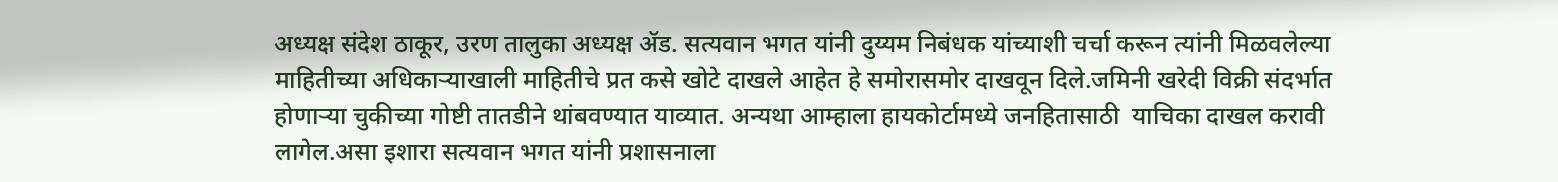अध्यक्ष संदेश ठाकूर, उरण तालुका अध्यक्ष ॲड. सत्यवान भगत यांनी दुय्यम निबंधक यांच्याशी चर्चा करून त्यांनी मिळवलेल्या माहितीच्या अधिकाऱ्याखाली माहितीचे प्रत कसे खोटे दाखले आहेत हे समोरासमोर दाखवून दिले.जमिनी खरेदी विक्री संदर्भात होणाऱ्या चुकीच्या गोष्टी तातडीने थांबवण्यात याव्यात. अन्यथा आम्हाला हायकोर्टामध्ये जनहितासाठी  याचिका दाखल करावी लागेल.असा इशारा सत्यवान भगत यांनी प्रशासनाला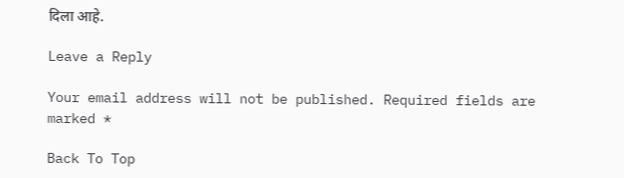दिला आहे.

Leave a Reply

Your email address will not be published. Required fields are marked *

Back To Top